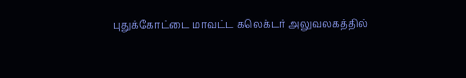புதுக்கோட்டை மாவட்ட கலெக்டர் அலுவலகத்தில்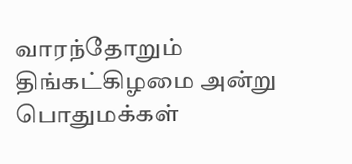வாரந்தோறும் திங்கட்கிழமை அன்று பொதுமக்கள்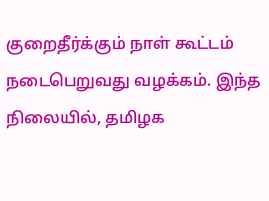குறைதீர்க்கும் நாள் கூட்டம் நடைபெறுவது வழக்கம். இந்த நிலையில், தமிழக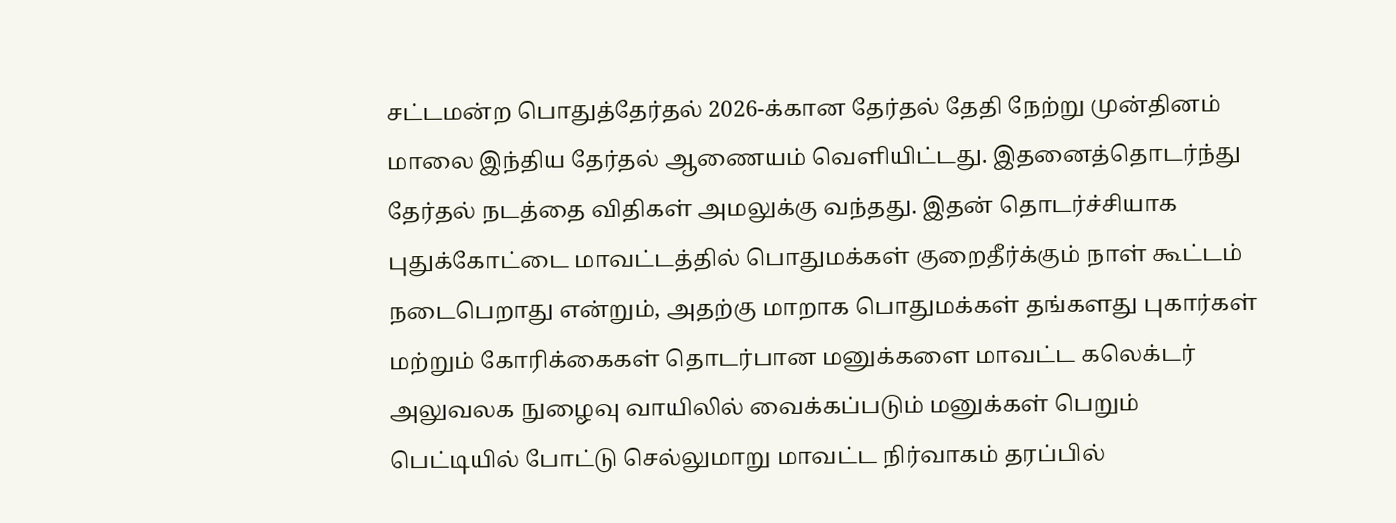சட்டமன்ற பொதுத்தேர்தல் 2026-க்கான தேர்தல் தேதி நேற்று முன்தினம் மாலை இந்திய தேர்தல் ஆணையம் வெளியிட்டது. இதனைத்தொடர்ந்து தேர்தல் நடத்தை விதிகள் அமலுக்கு வந்தது. இதன் தொடர்ச்சியாக புதுக்கோட்டை மாவட்டத்தில் பொதுமக்கள் குறைதீர்க்கும் நாள் கூட்டம் நடைபெறாது என்றும், அதற்கு மாறாக பொதுமக்கள் தங்களது புகார்கள் மற்றும் கோரிக்கைகள் தொடர்பான மனுக்களை மாவட்ட கலெக்டர் அலுவலக நுழைவு வாயிலில் வைக்கப்படும் மனுக்கள் பெறும் பெட்டியில் போட்டு செல்லுமாறு மாவட்ட நிர்வாகம் தரப்பில்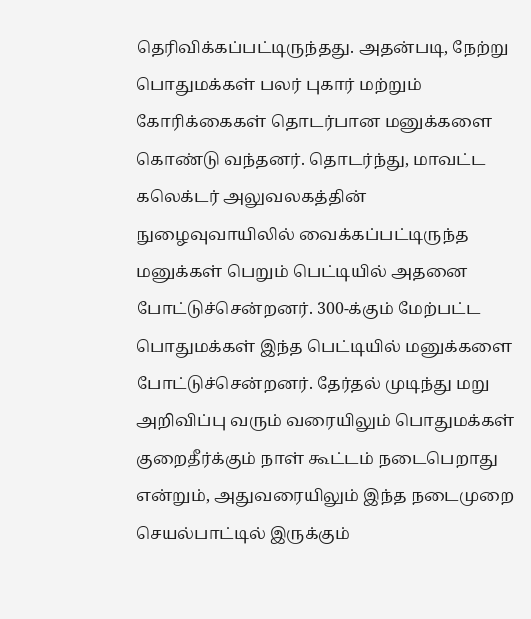தெரிவிக்கப்பட்டிருந்தது. அதன்படி, நேற்று பொதுமக்கள் பலர் புகார் மற்றும் கோரிக்கைகள் தொடர்பான மனுக்களை கொண்டு வந்தனர். தொடர்ந்து, மாவட்ட கலெக்டர் அலுவலகத்தின் நுழைவுவாயிலில் வைக்கப்பட்டிருந்த மனுக்கள் பெறும் பெட்டியில் அதனை போட்டுச்சென்றனர். 300-க்கும் மேற்பட்ட பொதுமக்கள் இந்த பெட்டியில் மனுக்களை போட்டுச்சென்றனர். தேர்தல் முடிந்து மறு அறிவிப்பு வரும் வரையிலும் பொதுமக்கள் குறைதீர்க்கும் நாள் கூட்டம் நடைபெறாது என்றும், அதுவரையிலும் இந்த நடைமுறை செயல்பாட்டில் இருக்கும்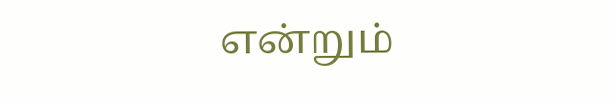என்றும்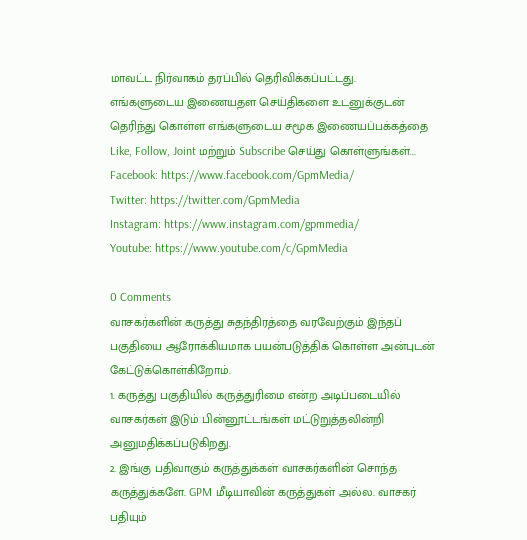மாவட்ட நிர்வாகம் தரப்பில் தெரிவிக்கப்பட்டது.
எங்களுடைய இணையதள செய்திகளை உடனுக்குடன் தெரிந்து கொள்ள எங்களுடைய சமூக இணையப்பக்கத்தை Like, Follow, Joint மற்றும் Subscribe செய்து கொள்ளுங்கள்...
Facebook: https://www.facebook.com/GpmMedia/
Twitter: https://twitter.com/GpmMedia
Instagram: https://www.instagram.com/gpmmedia/
Youtube: https://www.youtube.com/c/GpmMedia

0 Comments
வாசகர்களின் கருத்து சுதந்திரத்தை வரவேற்கும் இந்தப் பகுதியை ஆரோக்கியமாக பயன்படுத்திக் கொள்ள அன்புடன் கேட்டுக்கொள்கிறோம்.
1. கருத்து பகுதியில் கருத்துரிமை என்ற அடிப்படையில் வாசகர்கள் இடும் பின்னூட்டங்கள் மட்டுறுத்தலின்றி அனுமதிக்கப்படுகிறது.
2. இங்கு பதிவாகும் கருத்துக்கள் வாசகர்களின் சொந்த கருத்துக்களே. GPM மீடியாவின் கருத்துகள் அல்ல. வாசகர் பதியும்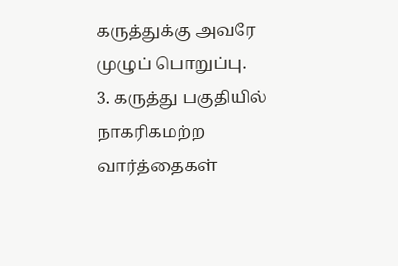கருத்துக்கு அவரே முழுப் பொறுப்பு.
3. கருத்து பகுதியில் நாகரிகமற்ற வார்த்தைகள்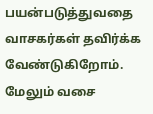பயன்படுத்துவதை வாசகர்கள் தவிர்க்க வேண்டுகிறோம். மேலும் வசை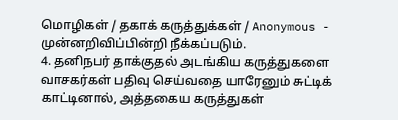மொழிகள் / தகாக் கருத்துக்கள் / Anonymous - முன்னறிவிப்பின்றி நீக்கப்படும்.
4. தனிநபர் தாக்குதல் அடங்கிய கருத்துகளை வாசகர்கள் பதிவு செய்வதை யாரேனும் சுட்டிக் காட்டினால், அத்தகைய கருத்துகள்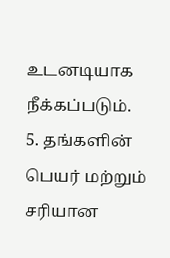உடனடியாக நீக்கப்படும்.
5. தங்களின் பெயர் மற்றும் சரியான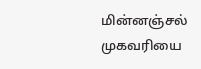மின்னஞ்சல் முகவரியை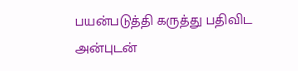பயன்படுத்தி கருத்து பதிவிட அன்புடன்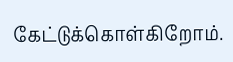கேட்டுக்கொள்கிறோம்.